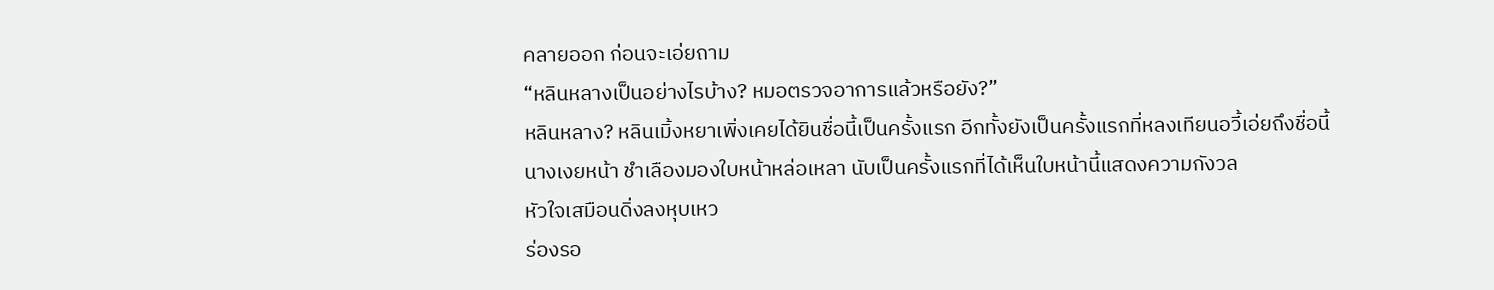คลายออก ก่อนจะเอ่ยถาม
“หลินหลางเป็นอย่างไรบ้าง? หมอตรวจอาการแล้วหรือยัง?”
หลินหลาง? หลินเมิ้งหยาเพิ่งเคยได้ยินชื่อนี้เป็นครั้งแรก อีกทั้งยังเป็นครั้งแรกที่หลงเทียนอวี้เอ่ยถึงชื่อนี้
นางเงยหน้า ชำเลืองมองใบหน้าหล่อเหลา นับเป็นครั้งแรกที่ได้เห็นใบหน้านี้แสดงความกังวล
หัวใจเสมือนดิ่งลงหุบเหว
ร่องรอ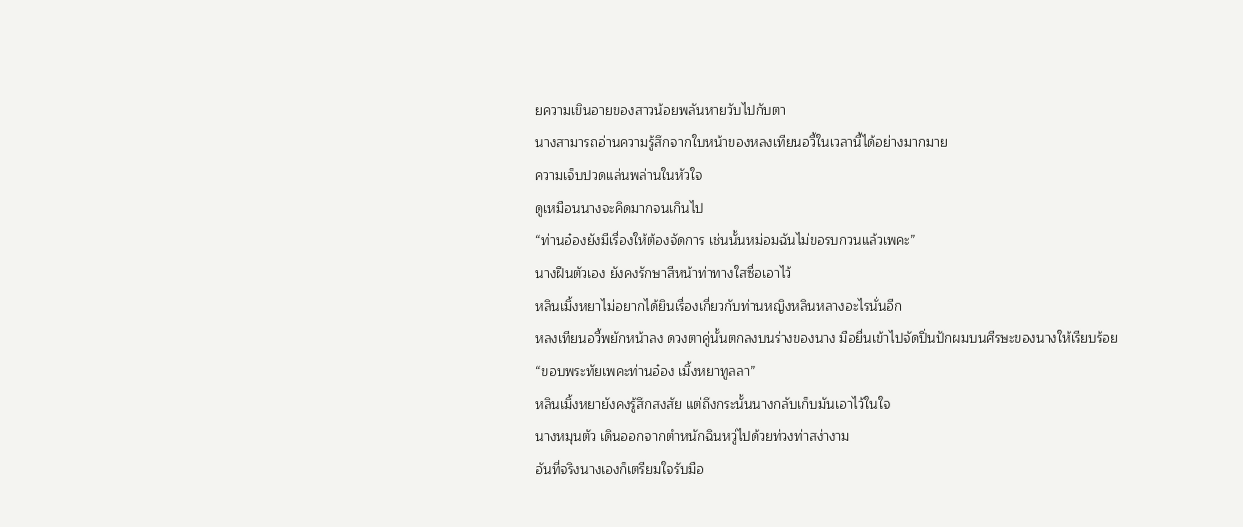ยความเขินอายของสาวน้อยพลันหายวับไปกับตา
นางสามารถอ่านความรู้สึกจากใบหน้าของหลงเทียนอวี้ในเวลานี้ได้อย่างมากมาย
ความเจ็บปวดแล่นพล่านในหัวใจ
ดูเหมือนนางจะคิดมากจนเกินไป
“ท่านอ๋องยังมีเรื่องให้ต้องจัดการ เช่นนั้นหม่อมฉันไม่ขอรบกวนแล้วเพคะ”
นางฝืนตัวเอง ยังคงรักษาสีหน้าท่าทางใสซื่อเอาไว้
หลินเมิ้งหยาไม่อยากได้ยินเรื่องเกี่ยวกับท่านหญิงหลินหลางอะไรนั่นอีก
หลงเทียนอวี้พยักหน้าลง ดวงตาคู่นั้นตกลงบนร่างของนาง มือยื่นเข้าไปจัดปิ่นปักผมบนศีรษะของนางให้เรียบร้อย
“ขอบพระทัยเพคะท่านอ๋อง เมิ้งหยาทูลลา”
หลินเมิ้งหยายังคงรู้สึกสงสัย แต่ถึงกระนั้นนางกลับเก็บมันเอาไว้ในใจ
นางหมุนตัว เดินออกจากตำหนักฉินหวู่ไปด้วยท่วงท่าสง่างาม
อันที่จริงนางเองก็เตรียมใจรับมือ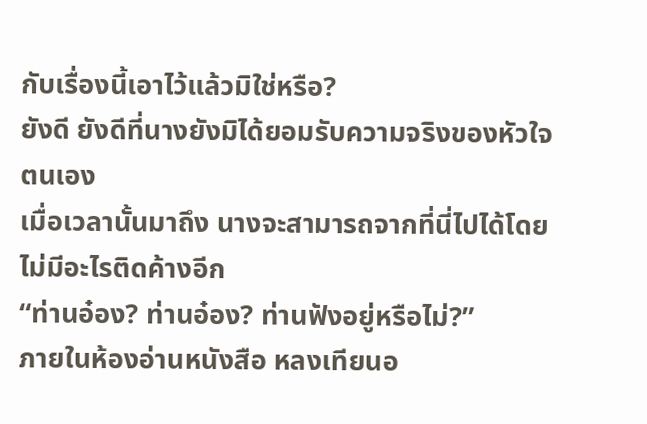กับเรื่องนี้เอาไว้แล้วมิใช่หรือ?
ยังดี ยังดีที่นางยังมิได้ยอมรับความจริงของหัวใจตนเอง
เมื่อเวลานั้นมาถึง นางจะสามารถจากที่นี่ไปได้โดยไม่มีอะไรติดค้างอีก
“ท่านอ๋อง? ท่านอ๋อง? ท่านฟังอยู่หรือไม่?”
ภายในห้องอ่านหนังสือ หลงเทียนอ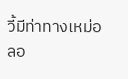วี้มีท่าทางเหม่อลอ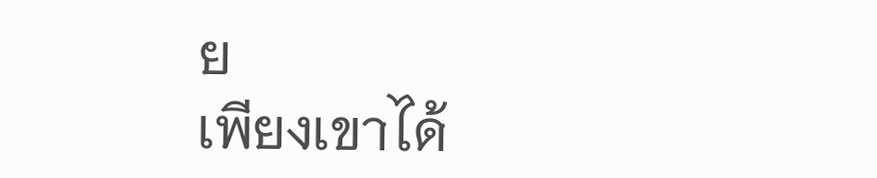ย
เพียงเขาได้